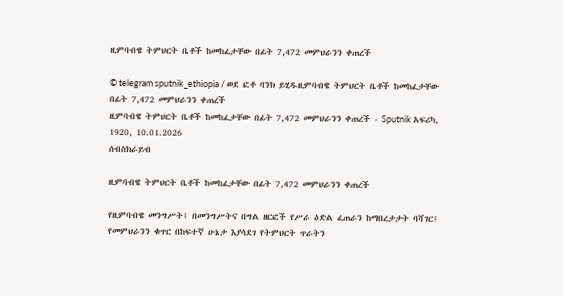ዚምባብዌ ትምህርት ቤቶች ከመከፈታቸው በፊት 7,472 መምህራንን ቀጠረች

© telegram sputnik_ethiopia / ወደ ፎቶ ባንክ ይሂዱዚምባብዌ ትምህርት ቤቶች ከመከፈታቸው በፊት 7,472 መምህራንን ቀጠረች
ዚምባብዌ ትምህርት ቤቶች ከመከፈታቸው በፊት 7,472 መምህራንን ቀጠረች - Sputnik አፍሪካ, 1920, 10.01.2026
ሰብስክራይብ

ዚምባብዌ ትምህርት ቤቶች ከመከፈታቸው በፊት 7,472 መምህራንን ቀጠረች

የዚምባብዌ መንግሥት፤ በመንግሥትና በግል ዘርፎች የሥራ ዕድል ፈጠራን ከማበረታታት ባሻገር፤ የመምህራንን ቁጥር በከፍተኛ ሁኔታ እያሳደገ የትምህርት ጥራትን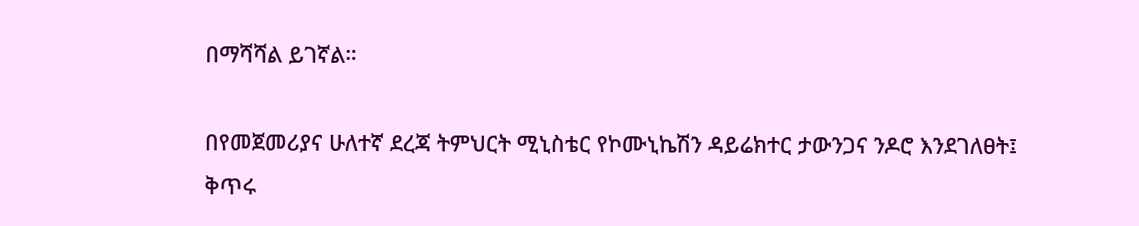በማሻሻል ይገኛል።

በየመጀመሪያና ሁለተኛ ደረጃ ትምህርት ሚኒስቴር የኮሙኒኬሽን ዳይሬክተር ታውንጋና ንዶሮ እንደገለፀት፤ ቅጥሩ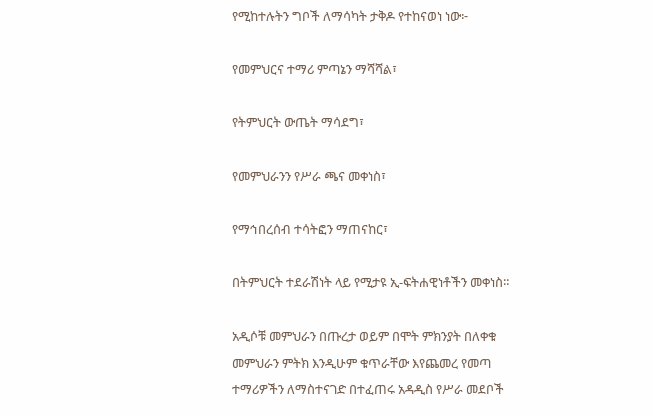የሚከተሉትን ግቦች ለማሳካት ታቅዶ የተከናወነ ነው፦

የመምህርና ተማሪ ምጣኔን ማሻሻል፣

የትምህርት ውጤት ማሳደግ፣

የመምህራንን የሥራ ጫና መቀነስ፣

የማኅበረሰብ ተሳትፎን ማጠናከር፣

በትምህርት ተደራሽነት ላይ የሚታዩ ኢ-ፍትሐዊነቶችን መቀነስ።

አዲሶቹ መምህራን በጡረታ ወይም በሞት ምክንያት በለቀቁ መምህራን ምትክ እንዲሁም ቁጥራቸው እየጨመረ የመጣ ተማሪዎችን ለማስተናገድ በተፈጠሩ አዳዲስ የሥራ መደቦች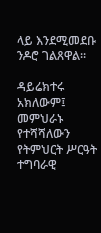ላይ እንደሚመደቡ ንዶሮ ገልጸዋል።

ዳይሬክተሩ አክለውም፤ መምህራኑ የተሻሻለውን የትምህርት ሥርዓት ተግባራዊ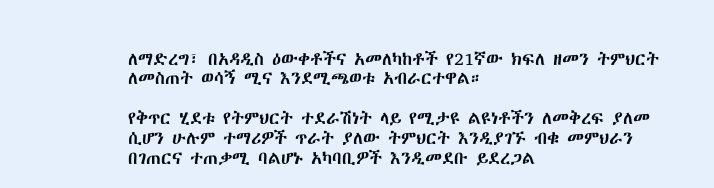ለማድረግ፣ በአዳዲስ ዕውቀቶችና አመለካከቶች የ21ኛው ክፍለ ዘመን ትምህርት ለመስጠት ወሳኝ ሚና እንደሚጫወቱ አብራርተዋል።

የቅጥር ሂደቱ የትምህርት ተደራሽነት ላይ የሚታዩ ልዩነቶችን ለመቅረፍ ያለመ ሲሆን ሁሉም ተማሪዎች ጥራት ያለው ትምህርት እንዲያገኙ ብቁ መምህራን በገጠርና ተጠቃሚ ባልሆኑ አካባቢዎች እንዲመደቡ ይደረጋል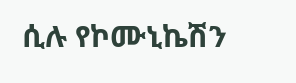ሲሉ የኮሙኒኬሽን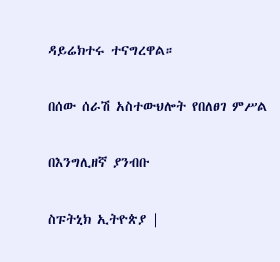ዳይሬክተሩ ተናግረዋል።

በሰው ሰራሽ አስተውህሎት የበለፀገ ምሥል

በእንግሊዘኛ ያንብቡ

ስፑትኒክ ኢትዮጵያ |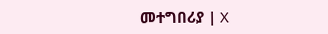መተግበሪያ | X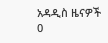አዳዲስ ዜናዎች
0